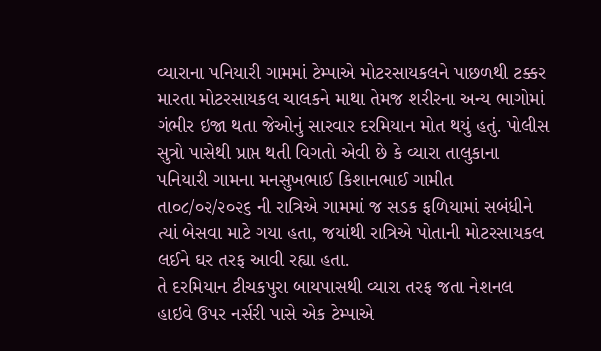વ્યારાના પનિયારી ગામમાં ટેમ્પાએ મોટરસાયકલને પાછળથી ટક્કર મારતા મોટરસાયકલ ચાલકને માથા તેમજ શરીરના અન્ય ભાગોમાં ગંભીર ઇજા થતા જેઓનું સારવાર દરમિયાન મોત થયું હતું. પોલીસ સુત્રો પાસેથી પ્રાપ્ત થતી વિગતો એવી છે કે વ્યારા તાલુકાના પનિયારી ગામના મનસુખભાઈ કિશાનભાઈ ગામીત તા૦૮/૦૨/૨૦૨૬ ની રાત્રિએ ગામમાં જ સડક ફળિયામાં સબંધીને ત્યાં બેસવા માટે ગયા હતા, જયાંથી રાત્રિએ પોતાની મોટરસાયકલ લઈને ઘર તરફ આવી રહ્યા હતા.
તે દરમિયાન ટીચકપુરા બાયપાસથી વ્યારા તરફ જતા નેશનલ હાઇવે ઉપર નર્સરી પાસે એક ટેમ્પાએ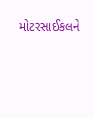મોટરસાઈકલને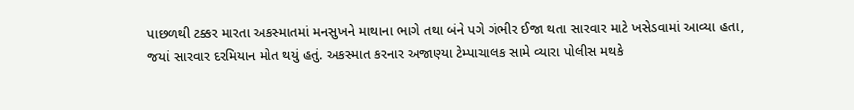પાછળથી ટક્કર મારતા અકસ્માતમાં મનસુખને માથાના ભાગે તથા બંને પગે ગંભીર ઈજા થતા સારવાર માટે ખસેડવામાં આવ્યા હતા, જયાં સારવાર દરમિયાન મોત થયું હતું. અકસ્માત કરનાર અજાણ્યા ટેમ્પાચાલક સામે વ્યારા પોલીસ મથકે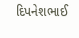દિપનેશભાઈ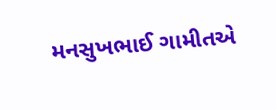મનસુખભાઈ ગામીતએ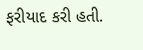ફરીયાદ કરી હતી.